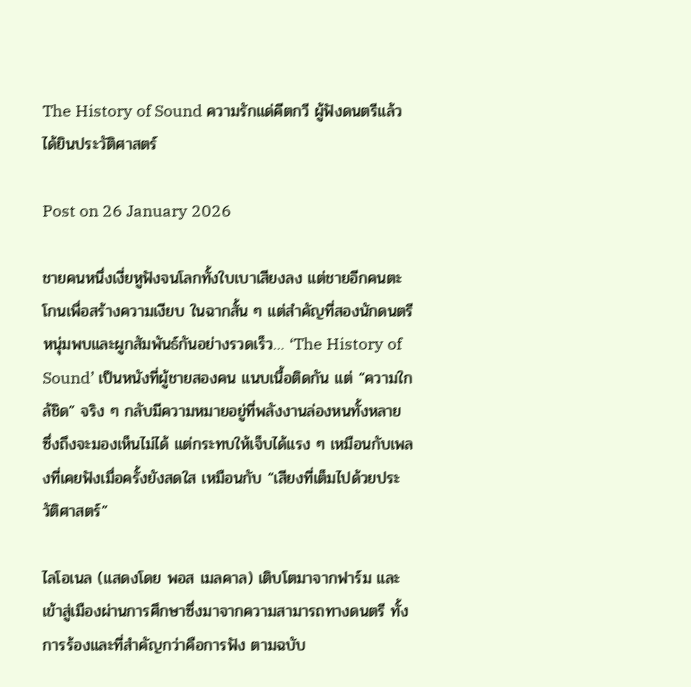The History of Sound ความรักแด่คีตกวี ผู้ฟังดนตรีแล้วได้ยินประวัติศาสตร์

Post on 26 January 2026

ชายคนหนึ่งเงี่ยหูฟังจนโลกทั้งใบเบาเสียงลง แต่ชายอีกคนตะโกนเพื่อสร้างความเงียบ ในฉากสั้น ๆ แต่สำคัญที่สองนักดนตรีหนุ่มพบและผูกสัมพันธ์กันอย่างรวดเร็ว… ‘The History of Sound’ เป็นหนังที่ผู้ชายสองคน แนบเนื้อติดกัน แต่ “ความใกล้ชิด” จริง ๆ กลับมีความหมายอยู่ที่พลังงานล่องหนทั้งหลาย ซึ่งถึงจะมองเห็นไม่ได้ แต่กระทบให้เจ็บได้แรง ๆ เหมือนกับเพลงที่เคยฟังเมื่อครั้งยังสดใส เหมือนกับ “เสียงที่เต็มไปด้วยประวัติศาสตร์”

ไลโอเนล (แสดงโดย พอส เมลคาล) เติบโตมาจากฟาร์ม และเข้าสู่เมืองผ่านการศึกษาซึ่งมาจากความสามารถทางดนตรี ทั้งการร้องและที่สำคัญกว่าคือการฟัง ตามฉบับ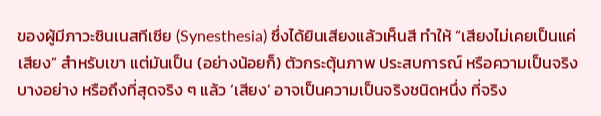ของผู้มีภาวะซินเนสทีเซีย (Synesthesia) ซึ่งได้ยินเสียงแล้วเห็นสี ทำให้ “เสียงไม่เคยเป็นแค่เสียง” สำหรับเขา แต่มันเป็น (อย่างน้อยก็) ตัวกระตุ้นภาพ ประสบการณ์ หรือความเป็นจริงบางอย่าง หรือถึงที่สุดจริง ๆ แล้ว ‘เสียง’ อาจเป็นความเป็นจริงชนิดหนึ่ง ที่จริง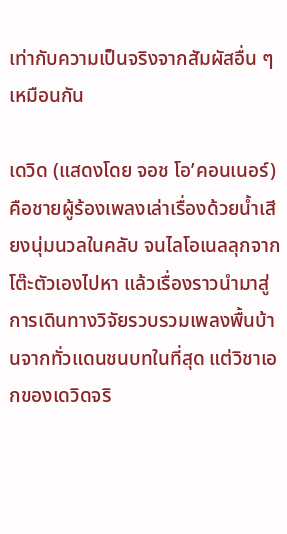เท่ากับความเป็นจริงจากสัมผัสอื่น ๆ เหมือนกัน

เดวิด (แสดงโดย จอช โอ’คอนเนอร์) คือชายผู้ร้องเพลงเล่าเรื่องด้วยน้ำเสียงนุ่มนวลในคลับ จนไลโอเนลลุกจากโต๊ะตัวเองไปหา แล้วเรื่องราวนำมาสู่การเดินทางวิจัยรวบรวมเพลงพื้นบ้านจากทั่วแดนชนบทในที่สุด แต่วิชาเอกของเดวิดจริ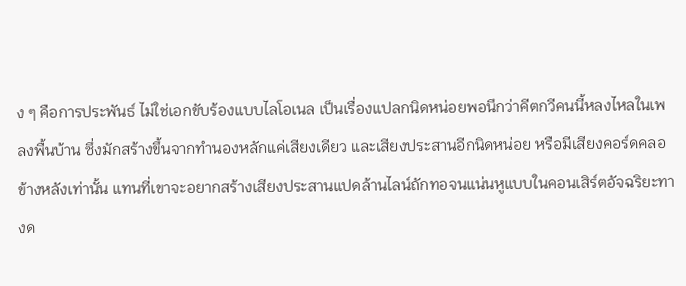ง ๆ คือการประพันธ์ ไม่ใช่เอกขับร้องแบบไลโอเนล เป็นเรื่องแปลกนิดหน่อยพอนึกว่าคีตกวีคนนี้หลงไหลในเพลงพื้นบ้าน ซึ่งมักสร้างขึ้นจากทำนองหลักแค่เสียงเดียว และเสียงประสานอีกนิดหน่อย หรือมีเสียงคอร์ดคลอข้างหลังเท่านั้น แทนที่เขาจะอยากสร้างเสียงประสานแปดล้านไลน์ถักทอจนแน่นหูแบบในคอนเสิร์ตอัจฉริยะทางด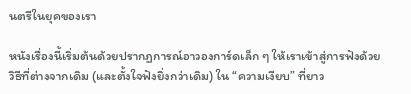นตรีในยุคของเรา

หนังเรื่องนี้เริ่มต้นด้วยปรากฏการณ์อาวองการ์ดเล็ก ๆ ให้เราเข้าสู่การฟังด้วยวิธีที่ต่างจากเดิม (และตั้งใจฟังยิ่งกว่าเดิม) ใน “ความเงียบ” ที่ยาว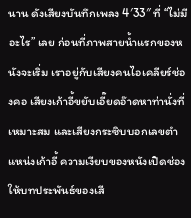นาน ดังเสียงบันทึกเพลง 4′33″ ที่ “ไม่มีอะไร” เลย ก่อนที่ภาพสายน้ำแรกของหนังจะเริ่ม เราอยู่กับเสียงคนไอเคลียร์ช่องคอ เสียงเก้าอี้ขยับเอี๊ยดอ๊าดหาท่านั่งที่เหมาะสม และเสียงกระซิบบอกเลขตำแหน่งเก้าอี้ ความเงียบของหนังเปิดช่องให้บทประพันธ์ของเสี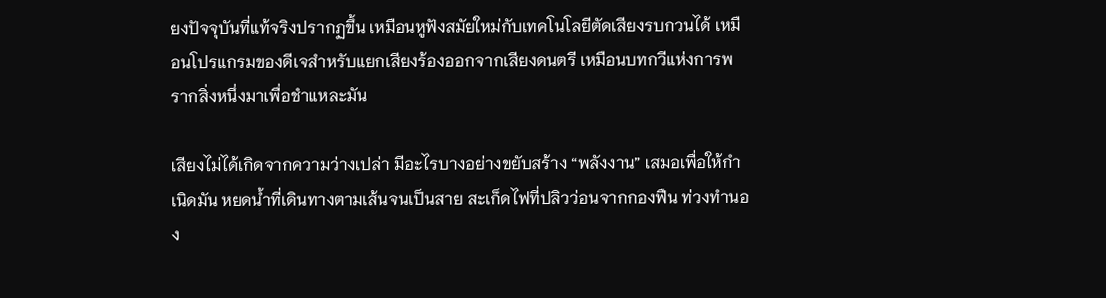ยงปัจจุบันที่แท้จริงปรากฏขึ้น เหมือนหูฟังสมัยใหม่กับเทคโนโลยีตัดเสียงรบกวนได้ เหมือนโปรแกรมของดีเจสำหรับแยกเสียงร้องออกจากเสียงดนตรี เหมือนบทกวีแห่งการพรากสิ่งหนึ่งมาเพื่อชำแหละมัน

เสียงไม่ได้เกิดจากความว่างเปล่า มีอะไรบางอย่างขยับสร้าง “พลังงาน” เสมอเพื่อให้กำเนิดมัน หยดน้ำที่เดินทางตามเส้นจนเป็นสาย สะเก็ดไฟที่ปลิวว่อนจากกองฟืน ท่วงทำนอง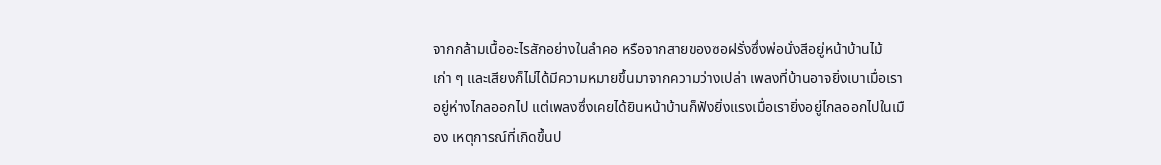จากกล้ามเนื้ออะไรสักอย่างในลำคอ หรือจากสายของซอฝรั่งซึ่งพ่อนั่งสีอยู่หน้าบ้านไม้เก่า ๆ และเสียงก็ไม่ได้มีความหมายขึ้นมาจากความว่างเปล่า เพลงที่บ้านอาจยิ่งเบาเมื่อเราอยู่ห่างไกลออกไป แต่เพลงซึ่งเคยได้ยินหน้าบ้านก็ฟังยิ่งแรงเมื่อเรายิ่งอยู่ไกลออกไปในเมือง เหตุการณ์ที่เกิดขึ้นป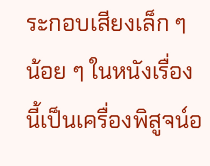ระกอบเสียงเล็ก ๆ น้อย ๆ ในหนังเรื่องนี้เป็นเครื่องพิสูจน์อ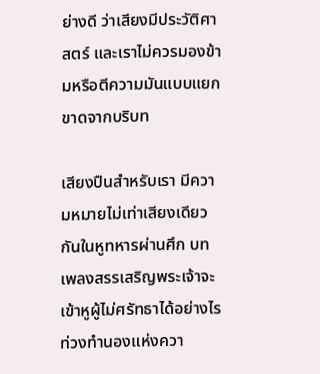ย่างดี ว่าเสียงมีประวัติศาสตร์ และเราไม่ควรมองข้ามหรือตีความมันแบบแยกขาดจากบริบท

เสียงปืนสำหรับเรา มีความหมายไม่เท่าเสียงเดียวกันในหูทหารผ่านศึก บทเพลงสรรเสริญพระเจ้าจะเข้าหูผู้ไม่ศรัทธาได้อย่างไร ท่วงทำนองแห่งควา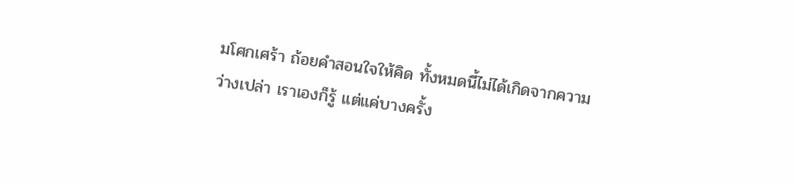มโศกเศร้า ถ้อยคำสอนใจให้คิด ทั้งหมดนี้ไม่ได้เกิดจากความว่างเปล่า เราเองก็รู้ แต่แค่บางครั้ง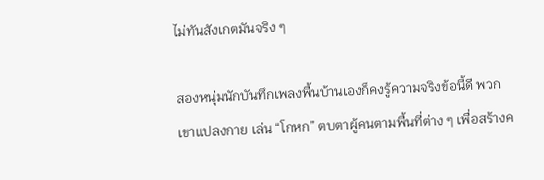ไม่ทันสังเกตมันจริง ๆ

สองหนุ่มนักบันทึกเพลงพื้นบ้านเองก็คงรู้ความจริงข้อนี้ดี พวกเขาแปลงกาย เล่น “โกหก” ตบตาผู้คนตามพื้นที่ต่าง ๆ เพื่อสร้างค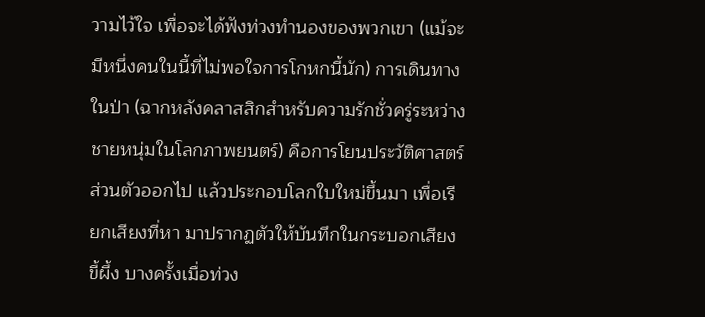วามไว้ใจ เพื่อจะได้ฟังท่วงทำนองของพวกเขา (แม้จะมีหนึ่งคนในนี้ที่ไม่พอใจการโกหกนี้นัก) การเดินทางในป่า (ฉากหลังคลาสสิกสำหรับความรักชั่วครู่ระหว่างชายหนุ่มในโลกภาพยนตร์) คือการโยนประวัติศาสตร์ส่วนตัวออกไป แล้วประกอบโลกใบใหม่ขึ้นมา เพื่อเรียกเสียงที่หา มาปรากฏตัวให้บันทึกในกระบอกเสียงขี้ผึ้ง บางครั้งเมื่อท่วง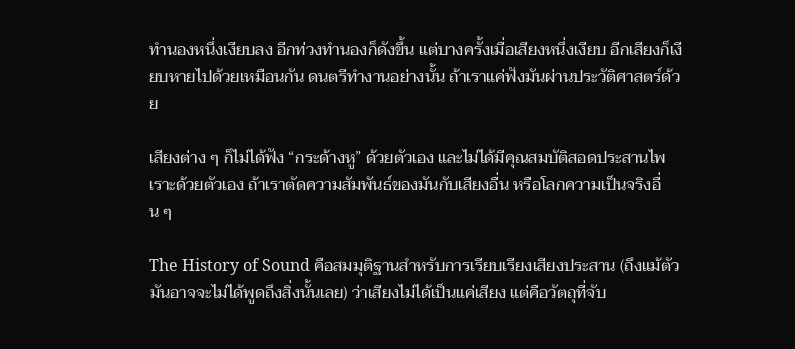ทำนองหนึ่งเงียบลง อีกท่วงทำนองก็ดังขึ้น แต่บางครั้งเมื่อเสียงหนึ่งเงียบ อีกเสียงก็เงียบหายไปด้วยเหมือนกัน ดนตรีทำงานอย่างนั้น ถ้าเราแค่ฟังมันผ่านประวัติศาสตร์ด้วย

เสียงต่าง ๆ ก็ไม่ได้ฟัง “กระด้างหู” ด้วยตัวเอง และไม่ได้มีคุณสมบัติสอดประสานไพเราะด้วยตัวเอง ถ้าเราตัดความสัมพันธ์ของมันกับเสียงอื่น หรือโลกความเป็นจริงอื่น ๆ

The History of Sound คือสมมุติฐานสำหรับการเรียบเรียงเสียงประสาน (ถึงแม้ตัวมันอาจจะไม่ได้พูดถึงสิ่งนั้นเลย) ว่าเสียงไม่ได้เป็นแค่เสียง แต่คือวัตถุที่จับ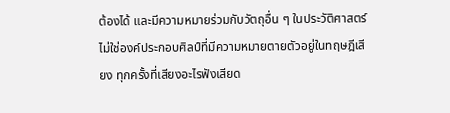ต้องได้ และมีความหมายร่วมกับวัตถุอื่น ๆ ในประวัติศาสตร์ ไม่ใช่องค์ประกอบศิลป์ที่มีความหมายตายตัวอยู่ในทฤษฎีเสียง ทุกครั้งที่เสียงอะไรฟังเสียด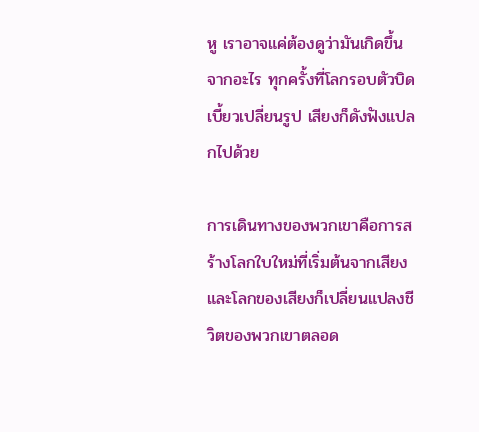หู เราอาจแค่ต้องดูว่ามันเกิดขึ้นจากอะไร ทุกครั้งที่โลกรอบตัวบิดเบี้ยวเปลี่ยนรูป เสียงก็ดังฟังแปลกไปด้วย

การเดินทางของพวกเขาคือการสร้างโลกใบใหม่ที่เริ่มต้นจากเสียง และโลกของเสียงก็เปลี่ยนแปลงชีวิตของพวกเขาตลอด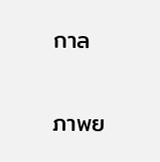กาล

ภาพย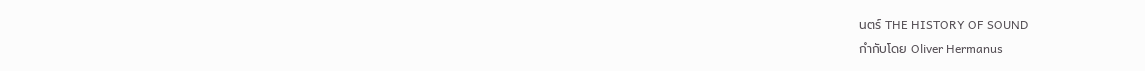นตร์ THE HISTORY OF SOUND
กำกับโดย Oliver Hermanus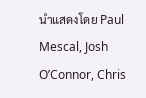นำแสดงโดย Paul Mescal, Josh O’Connor, Chris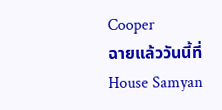Cooper
ฉายแล้ววันนี้ที่ House Samyan